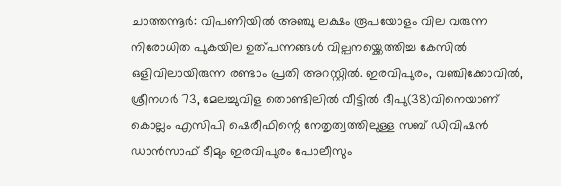ചാത്തന്നൂർ: വിപണിയിൽ അഞ്ചു ലക്ഷം രൂപയോളം വില വരുന്ന നിരോധിത പുകയില ഉത്പന്നങ്ങൾ വില്പനയ്ക്കെത്തിച്ച കേസിൽ ഒളിവിലായിരുന്ന രണ്ടാം പ്രതി അറസ്റ്റിൽ. ഇരവിപുരം, വഞ്ചിക്കോവിൽ, ശ്രീനഗർ 73, മേലച്ചുവിള തൊണ്ടിലിൽ വീട്ടിൽ ദീപു(38)വിനെയാണ് കൊല്ലം എസിപി ഷെരീഫിന്റെ നേതൃത്വത്തിലുള്ള സബ് ഡിവിഷൻ ഡാൻസാഫ് ടീമും ഇരവിപുരം പോലീസും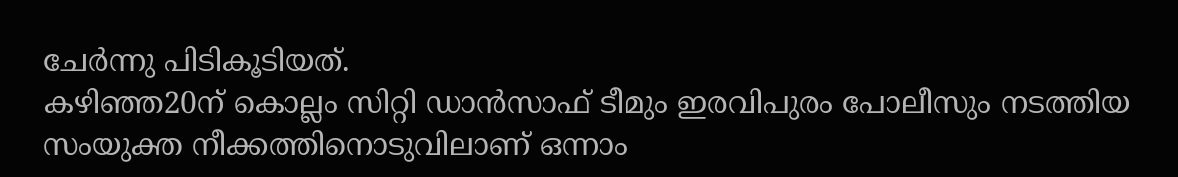ചേർന്നു പിടികൂടിയത്.
കഴിഞ്ഞ20ന് കൊല്ലം സിറ്റി ഡാൻസാഫ് ടീമും ഇരവിപുരം പോലീസും നടത്തിയ സംയുക്ത നീക്കത്തിനൊടുവിലാണ് ഒന്നാം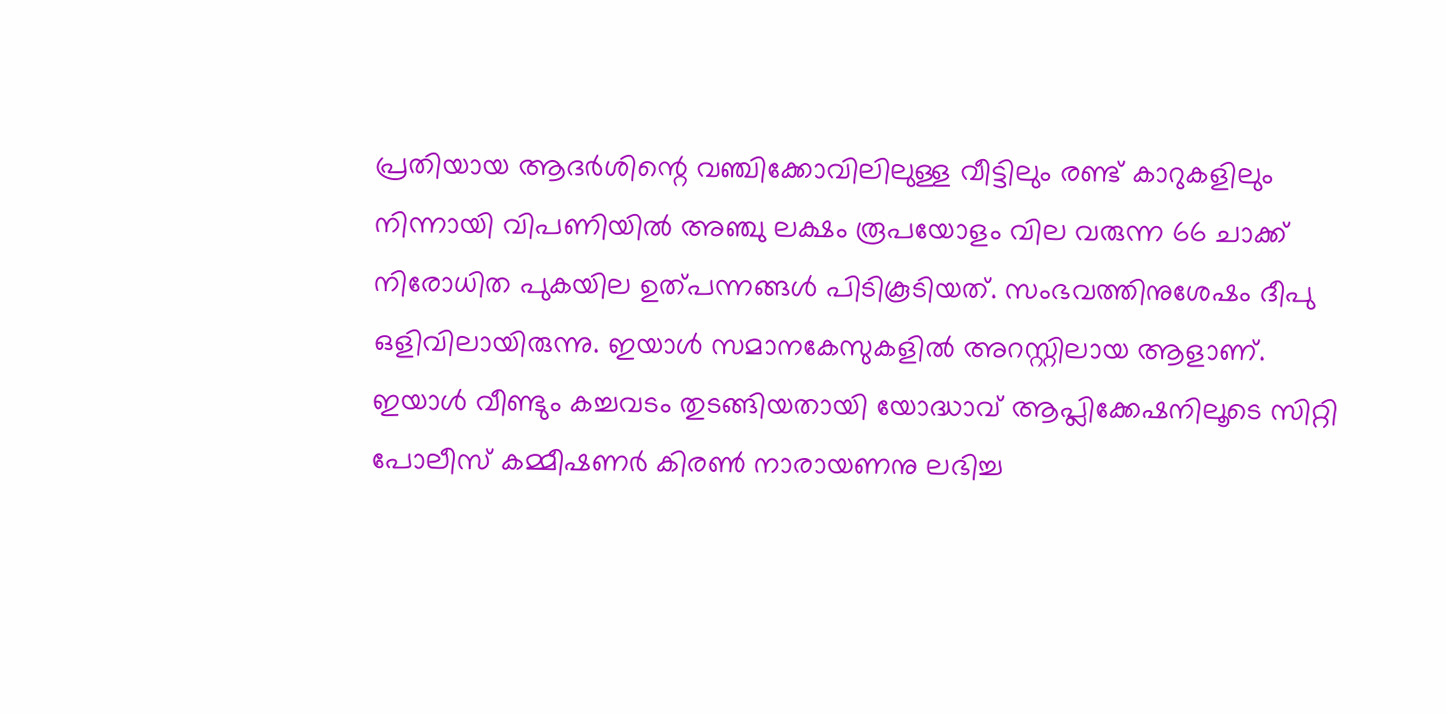പ്രതിയായ ആദർശിന്റെ വഞ്ചിക്കോവിലിലുള്ള വീട്ടിലും രണ്ട് കാറുകളിലും നിന്നായി വിപണിയിൽ അഞ്ചു ലക്ഷം രൂപയോളം വില വരുന്ന 66 ചാക്ക് നിരോധിത പുകയില ഉത്പന്നങ്ങൾ പിടികൂടിയത്. സംഭവത്തിനുശേഷം ദീപു ഒളിവിലായിരുന്നു. ഇയാൾ സമാനകേസുകളിൽ അറസ്റ്റിലായ ആളാണ്.
ഇയാൾ വീണ്ടും കച്ചവടം തുടങ്ങിയതായി യോദ്ധാവ് ആപ്ലിക്കേഷനിലൂടെ സിറ്റി പോലീസ് കമ്മീഷണർ കിരൺ നാരായണനു ലഭിച്ച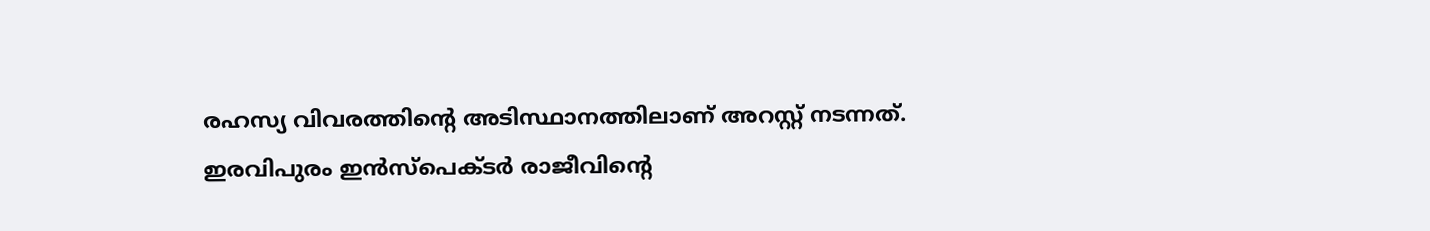രഹസ്യ വിവരത്തിന്റെ അടിസ്ഥാനത്തിലാണ് അറസ്റ്റ് നടന്നത്.
ഇരവിപുരം ഇൻസ്പെക്ടർ രാജീവിന്റെ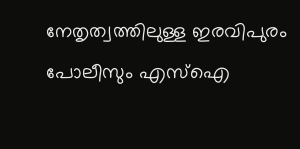നേതൃത്വത്തിലുള്ള ഇരവിപുരം പോലീസും എസ്ഐ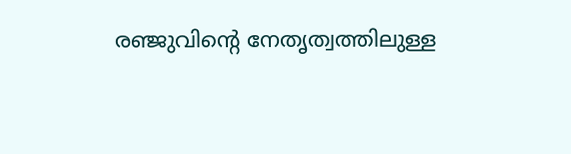രഞ്ജുവിന്റെ നേതൃത്വത്തിലുള്ള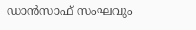ഡാൻസാഫ് സംഘവും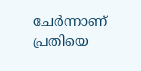ചേർന്നാണ് പ്രതിയെ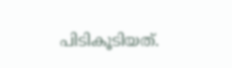പിടികൂടിയത്.